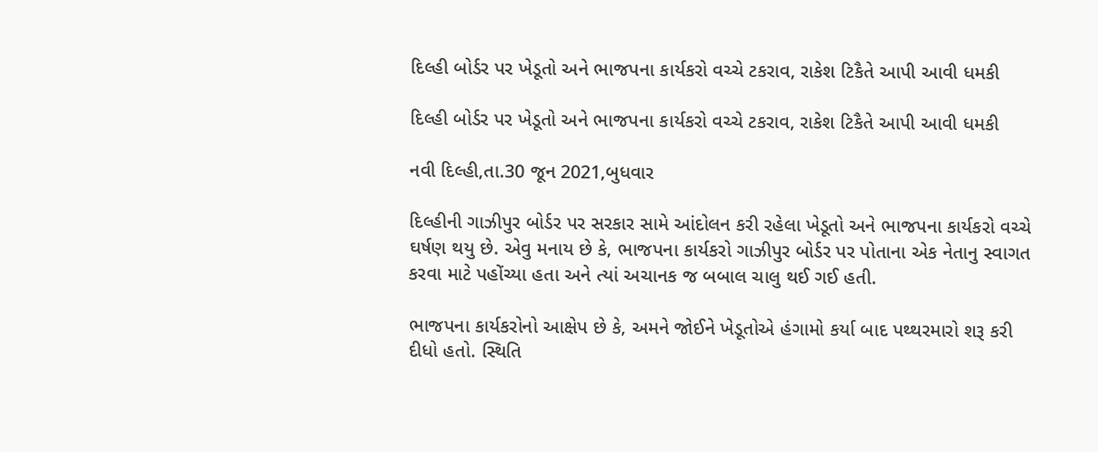દિલ્હી બોર્ડર પર ખેડૂતો અને ભાજપના કાર્યકરો વચ્ચે ટકરાવ, રાકેશ ટિકૈતે આપી આવી ધમકી

દિલ્હી બોર્ડર પર ખેડૂતો અને ભાજપના કાર્યકરો વચ્ચે ટકરાવ, રાકેશ ટિકૈતે આપી આવી ધમકી

નવી દિલ્હી,તા.30 જૂન 2021,બુધવાર

દિલ્હીની ગાઝીપુર બોર્ડર પર સરકાર સામે આંદોલન કરી રહેલા ખેડૂતો અને ભાજપના કાર્યકરો વચ્ચે ઘર્ષણ થયુ છે. એવુ મનાય છે કે, ભાજપના કાર્યકરો ગાઝીપુર બોર્ડર પર પોતાના એક નેતાનુ સ્વાગત કરવા માટે પહોંચ્યા હતા અને ત્યાં અચાનક જ બબાલ ચાલુ થઈ ગઈ હતી.

ભાજપના કાર્યકરોનો આક્ષેપ છે કે, અમને જોઈને ખેડૂતોએ હંગામો કર્યા બાદ પથ્થરમારો શરૂ કરી દીધો હતો. સ્થિતિ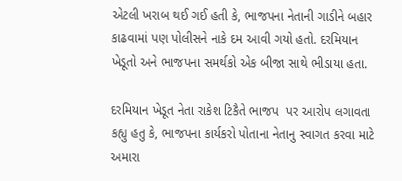એટલી ખરાબ થઈ ગઈ હતી કે, ભાજપના નેતાની ગાડીને બહાર કાઢવામાં પણ પોલીસને નાકે દમ આવી ગયો હતો. દરમિયાન ખેડૂતો અને ભાજપના સમર્થકો એક બીજા સાથે ભીડાયા હતા.

દરમિયાન ખેડૂત નેતા રાકેશ ટિકૈતે ભાજપ  પર આરોપ લગાવતા કહ્યુ હતુ કે, ભાજપના કાર્યકરો પોતાના નેતાનુ સ્વાગત કરવા માટે અમારા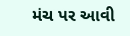મંચ પર આવી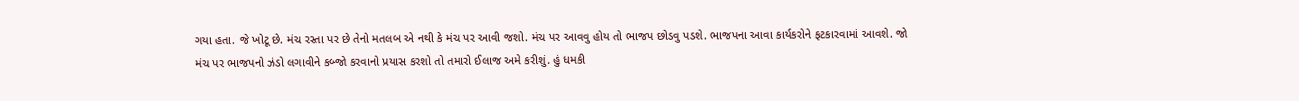ગયા હતા. જે ખોટૂ છે. મંચ રસ્તા પર છે તેનો મતલબ એ નથી કે મંચ પર આવી જશો. મંચ પર આવવુ હોય તો ભાજપ છોડવુ પડશે. ભાજપના આવા કાર્યકરોને ફટકારવામાં આવશે. જો મંચ પર ભાજપનો ઝંડો લગાવીને કબ્જો કરવાનો પ્રયાસ કરશો તો તમારો ઈલાજ અમે કરીશું. હું ધમકી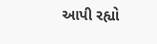આપી રહ્યો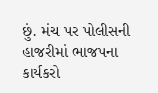છું. મંચ પર પોલીસની હાજરીમાં ભાજપના કાર્યકરો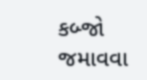કબ્જો જમાવવા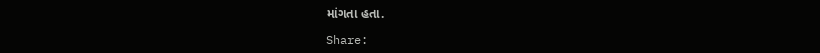માંગતા હતા.

Share: